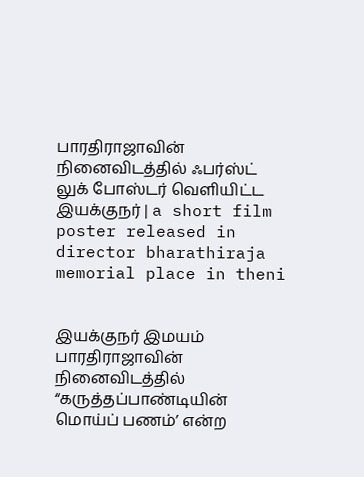பாரதிராஜாவின் நினைவிடத்தில் ஃபர்ஸ்ட் லுக் போஸ்டர் வெளியிட்ட இயக்குநர் | a short film poster released in director bharathiraja memorial place in theni


இயக்குநர் இமயம் பாரதிராஜாவின் நினைவிடத்தில் “கருத்தப்பாண்டியின் மொய்ப் பணம்’ என்ற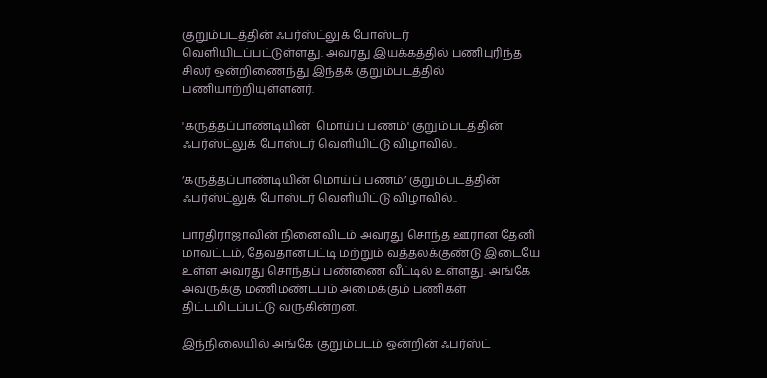குறும்படத்தின் ஃபர்ஸ்ட்லுக் போஸ்டர் வெளியிடப்பட்டுள்ளது. அவரது இயக்கத்தில் பணிபுரிந்த சிலர் ஒன்றிணைந்து இந்தக் குறும்படத்தில் பணியாற்றியுள்ளனர்.

'கருத்தப்பாண்டியின்  மொய்ப் பணம்' குறும்படத்தின் ஃபர்ஸ்ட்லுக் போஸ்டர் வெளியிட்டு விழாவில்..

‘கருத்தப்பாண்டியின் மொய்ப் பணம்’ குறும்படத்தின் ஃபர்ஸ்ட்லுக் போஸ்டர் வெளியிட்டு விழாவில்..

பாரதிராஜாவின் நினைவிடம் அவரது சொந்த ஊரான தேனி மாவட்டம், தேவதானபட்டி மற்றும் வத்தலக்குண்டு இடையே உள்ள அவரது சொந்தப் பண்ணை வீட்டில் உள்ளது. அங்கே அவருக்கு மணிமண்டபம் அமைக்கும் பணிகள் திட்டமிடப்பட்டு வருகின்றன.

இந்நிலையில் அங்கே குறும்படம் ஒன்றின் ஃபர்ஸ்ட்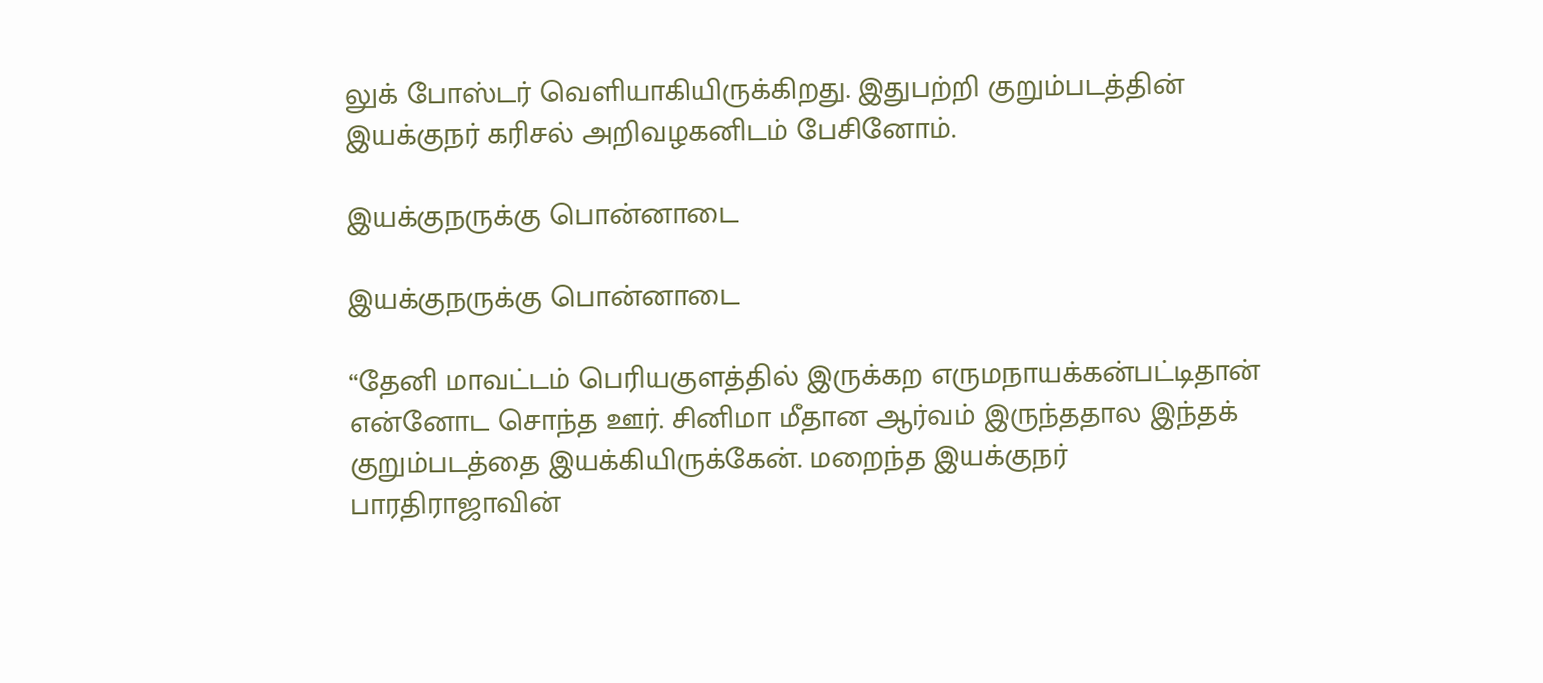லுக் போஸ்டர் வெளியாகியிருக்கிறது. இதுபற்றி குறும்படத்தின் இயக்குநர் கரிசல் அறிவழகனிடம் பேசினோம்.

இயக்குநருக்கு பொன்னாடை

இயக்குநருக்கு பொன்னாடை

“தேனி மாவட்டம் பெரியகுளத்தில் இருக்கற எருமநாயக்கன்பட்டிதான் என்னோட சொந்த ஊர். சினிமா மீதான ஆர்வம் இருந்ததால இந்தக் குறும்படத்தை இயக்கியிருக்கேன். மறைந்த இயக்குநர் பாரதிராஜாவின்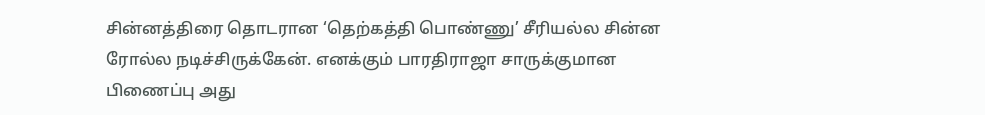சின்னத்திரை தொடரான ‘தெற்கத்தி பொண்ணு’ சீரியல்ல சின்ன ரோல்ல நடிச்சிருக்கேன். எனக்கும் பாரதிராஜா சாருக்குமான பிணைப்பு அது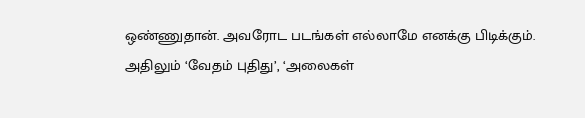ஒண்ணுதான். அவரோட படங்கள் எல்லாமே எனக்கு பிடிக்கும். அதிலும் ‘வேதம் புதிது’, ‘அலைகள்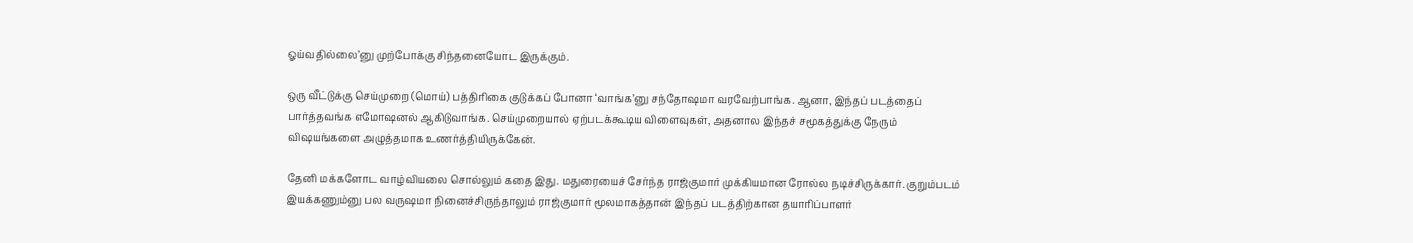ஓய்வதில்லை’னு முற்போக்கு சிந்தனையோட இருக்கும்.

ஒரு வீட்டுக்கு செய்முறை (மொய்) பத்திரிகை குடுக்கப் போனா ‘வாங்க’னு சந்தோஷமா வரவேற்பாங்க. ஆனா, இந்தப் படத்தைப் பார்த்தவங்க எமோஷனல் ஆகிடுவாங்க. செய்முறையால் ஏற்படக்கூடிய விளைவுகள், அதனால இந்தச் சமூகத்துக்கு நேரும் விஷயங்களை அழுத்தமாக உணர்த்தியிருக்கேன்.

தேனி மக்களோட வாழ்வியலை சொல்லும் கதை இது. மதுரையைச் சேர்ந்த ராஜ்குமார் முக்கியமான ரோல்ல நடிச்சிருக்கார். குறும்படம் இயக்கணும்னு பல வருஷமா நினைச்சிருந்தாலும் ராஜ்குமார் மூலமாகத்தான் இந்தப் படத்திற்கான தயாரிப்பாளர்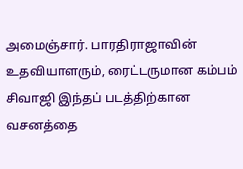அமைஞ்சார். பாரதிராஜாவின் உதவியாளரும், ரைட்டருமான கம்பம் சிவாஜி இந்தப் படத்திற்கான வசனத்தை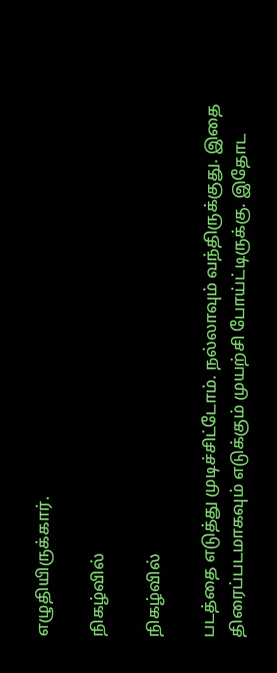எழுதியிருக்கார்.

நிகழ்வில்

நிகழ்வில்

படத்தை எடுத்து முடிச்சிட்டோம். நல்லாவும் வந்திருக்குது. இதை திரைப்படமாகவும் எடுக்கும் முயற்சி போய்ட்டிருக்கு. இதோட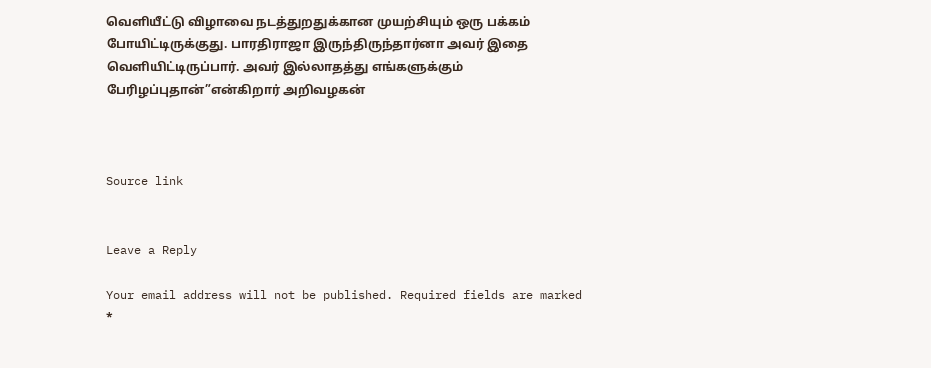வெளியீட்டு விழாவை நடத்துறதுக்கான முயற்சியும் ஒரு பக்கம் போயிட்டிருக்குது. பாரதிராஜா இருந்திருந்தார்னா அவர் இதை வெளியிட்டிருப்பார். அவர் இல்லாதத்து எங்களுக்கும் பேரிழப்புதான்”என்கிறார் அறிவழகன்



Source link


Leave a Reply

Your email address will not be published. Required fields are marked *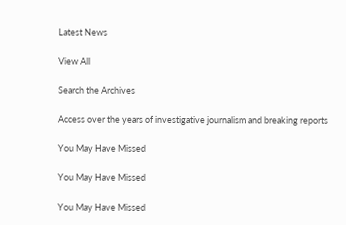Latest News

View All

Search the Archives

Access over the years of investigative journalism and breaking reports

You May Have Missed

You May Have Missed

You May Have Missed